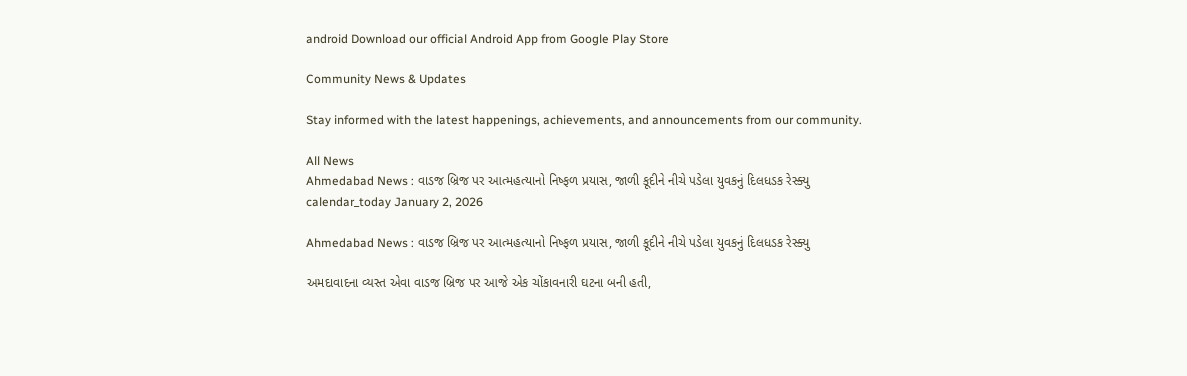android Download our official Android App from Google Play Store

Community News & Updates

Stay informed with the latest happenings, achievements, and announcements from our community.

All News
Ahmedabad News : વાડજ બ્રિજ પર આત્મહત્યાનો નિષ્ફળ પ્રયાસ, જાળી કૂદીને નીચે પડેલા યુવકનું દિલધડક રેસ્ક્યુ
calendar_today January 2, 2026

Ahmedabad News : વાડજ બ્રિજ પર આત્મહત્યાનો નિષ્ફળ પ્રયાસ, જાળી કૂદીને નીચે પડેલા યુવકનું દિલધડક રેસ્ક્યુ

અમદાવાદના વ્યસ્ત એવા વાડજ બ્રિજ પર આજે એક ચોંકાવનારી ઘટના બની હતી,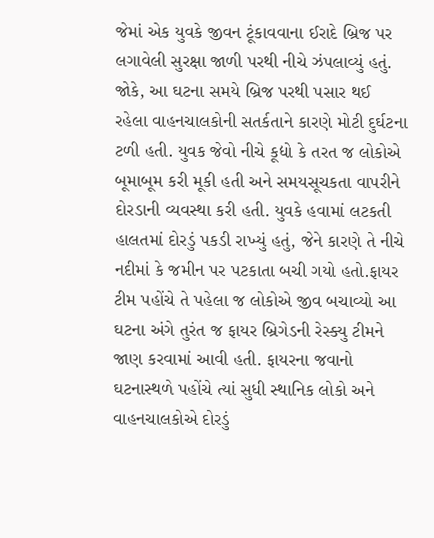જેમાં એક યુવકે જીવન ટૂંકાવવાના ઈરાદે બ્રિજ પર લગાવેલી સુરક્ષા જાળી પરથી નીચે ઝંપલાવ્યું હતું. જોકે, આ ઘટના સમયે બ્રિજ પરથી પસાર થઈ રહેલા વાહનચાલકોની સતર્કતાને કારણે મોટી દુર્ઘટના ટળી હતી. યુવક જેવો નીચે કૂદ્યો કે તરત જ લોકોએ બૂમાબૂમ કરી મૂકી હતી અને સમયસૂચકતા વાપરીને દોરડાની વ્યવસ્થા કરી હતી. યુવકે હવામાં લટકતી હાલતમાં દોરડું પકડી રાખ્યું હતું, જેને કારણે તે નીચે નદીમાં કે જમીન પર પટકાતા બચી ગયો હતો.ફાયર ટીમ પહોંચે તે પહેલા જ લોકોએ જીવ બચાવ્યો આ ઘટના અંગે તુરંત જ ફાયર બ્રિગેડની રેસ્ક્યુ ટીમને જાણ કરવામાં આવી હતી. ફાયરના જવાનો ઘટનાસ્થળે પહોંચે ત્યાં સુધી સ્થાનિક લોકો અને વાહનચાલકોએ દોરડું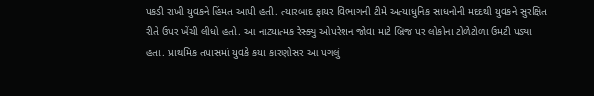પકડી રાખી યુવકને હિંમત આપી હતી. ત્યારબાદ ફાયર વિભાગની ટીમે અત્યાધુનિક સાધનોની મદદથી યુવકને સુરક્ષિત રીતે ઉપર ખેંચી લીધો હતો. આ નાટ્યાત્મક રેસ્ક્યુ ઓપરેશન જોવા માટે બ્રિજ પર લોકોના ટોળેટોળા ઉમટી પડ્યા હતા. પ્રાથમિક તપાસમાં યુવકે કયા કારણોસર આ પગલું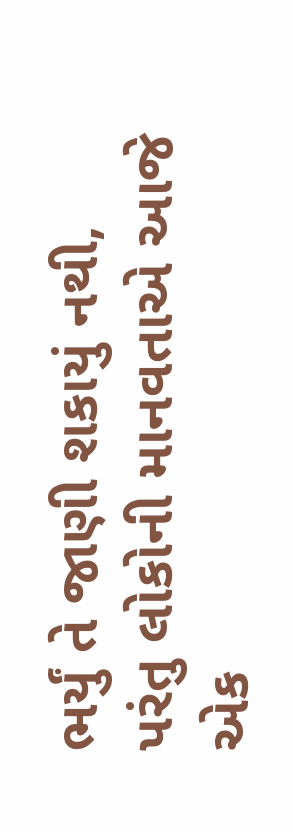ભર્યું તે જાણી શકાયું નથી, પરંતુ લોકોની માનવતાએ આજે એક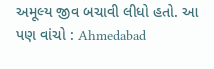અમૂલ્ય જીવ બચાવી લીધો હતો. આ પણ વાંચો : Ahmedabad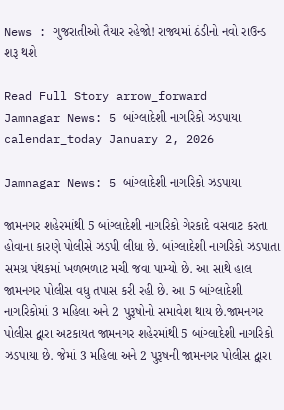News : ગુજરાતીઓ તૈયાર રહેજો! રાજ્યમાં ઠંડીનો નવો રાઉન્ડ શરૂ થશે

Read Full Story arrow_forward
Jamnagar News: 5 બાંગ્લાદેશી નાગરિકો ઝડપાયા
calendar_today January 2, 2026

Jamnagar News: 5 બાંગ્લાદેશી નાગરિકો ઝડપાયા

જામનગર શહેરમાંથી 5 બાંગ્લાદેશી નાગરિકો ગેરકાદે વસવાટ કરતા હોવાના કારણે પોલીસે ઝડપી લીધા છે. બાંગ્લાદેશી નાગરિકો ઝડપાતા સમગ્ર પંથકમાં ખળભળાટ મચી જવા પામ્યો છે. આ સાથે હાલ જામનગર પોલીસ વધુ તપાસ કરી રહી છે. આ 5 બાંગ્લાદેશી નાગરિકોમાં 3 મહિલા અને 2 પુરૂષોનો સમાવેશ થાય છે.જામનગર પોલીસ દ્વારા અટકાયત જામનગર શહેરમાંથી 5 બાંગ્લાદેશી નાગરિકો ઝડપાયા છે. જેમાં 3 મહિલા અને 2 પુરૂષની જામનગર પોલીસ દ્વારા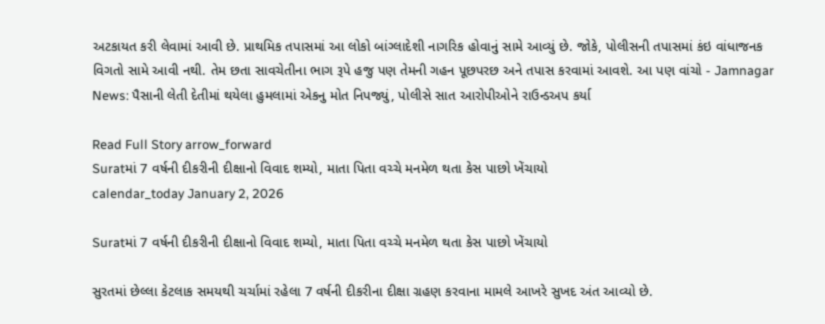અટકાયત કરી લેવામાં આવી છે. પ્રાથમિક તપાસમાં આ લોકો બાંગ્લાદેશી નાગરિક હોવાનું સામે આવ્યું છે. જોકે, પોલીસની તપાસમાં કંઇ વાંધાજનક વિગતો સામે આવી નથી. તેમ છતા સાવચેતીના ભાગ રૂપે હજુ પણ તેમની ગહન પૂછપરછ અને તપાસ કરવામાં આવશે. આ પણ વાંચો - Jamnagar News: પૈસાની લેતી દેતીમાં થયેલા હુમલામાં એકનુ મોત નિપજ્યું, પોલીસે સાત આરોપીઓને રાઉન્ડઅપ કર્યા

Read Full Story arrow_forward
Suratમાં 7 વર્ષની દીકરીની દીક્ષાનો વિવાદ શમ્યો, માતા પિતા વચ્ચે મનમેળ થતા કેસ પાછો ખેંચાયો
calendar_today January 2, 2026

Suratમાં 7 વર્ષની દીકરીની દીક્ષાનો વિવાદ શમ્યો, માતા પિતા વચ્ચે મનમેળ થતા કેસ પાછો ખેંચાયો

સુરતમાં છેલ્લા કેટલાક સમયથી ચર્ચામાં રહેલા 7 વર્ષની દીકરીના દીક્ષા ગ્રહણ કરવાના મામલે આખરે સુખદ અંત આવ્યો છે.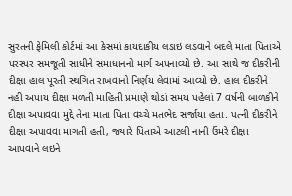સુરતની ફેમિલી કોર્ટમાં આ કેસમાં કાયદાકીય લડાઇ લડવાને બદલે માતા પિતાએ પરસ્પર સમજૂતી સાધીને સમાધાનનો માર્ગ અપનાવ્યો છે. આ સાથે જ દીકરીની દીક્ષા હાલ પૂરતી સ્થગિત રાખવાનો નિર્ણય લેવામાં આવ્યો છે. હાલ દીકરીને નહી અપાય દીક્ષા મળતી માહિતી પ્રમાણે થોડાં સમય પહેલાં 7 વર્ષની બાળકીને દીક્ષા અપાવવા મુદ્દે તેના માતા પિતા વચ્ચે મતભેદ સર્જાયા હતા. પત્ની દીકરીને દીક્ષા અપાવવા માગતી હતી, જ્યારે પિતાએ આટલી નાની ઉંમરે દીક્ષા આપવાને લઇને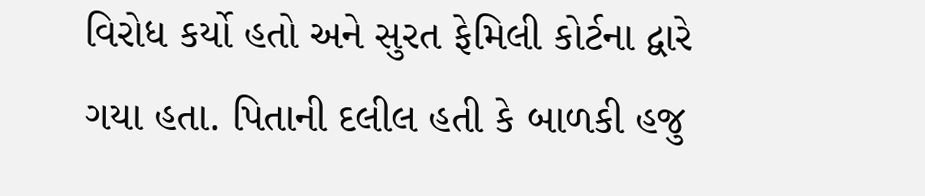વિરોધ કર્યો હતો અને સુરત ફેમિલી કોર્ટના દ્વારે ગયા હતા. પિતાની દલીલ હતી કે બાળકી હજુ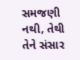સમજણી નથી, તેથી તેને સંસાર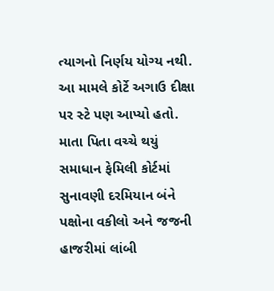ત્યાગનો નિર્ણય યોગ્ય નથી. આ મામલે કોર્ટે અગાઉ દીક્ષા પર સ્ટે પણ આપ્યો હતો. માતા પિતા વચ્ચે થયું સમાધાન ફેમિલી કોર્ટમાં સુનાવણી દરમિયાન બંને પક્ષોના વકીલો અને જજની હાજરીમાં લાંબી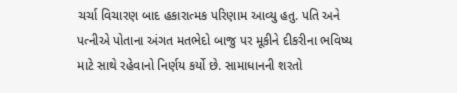ચર્ચા વિચારણ બાદ હકારાત્મક પરિણામ આવ્યુ હતુ. પતિ અને પત્નીએ પોતાના અંગત મતભેદો બાજુ પર મૂકીને દીકરીના ભવિષ્ય માટે સાથે રહેવાનો નિર્ણય કર્યો છે. સામાધાનની શરતો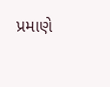પ્રમાણે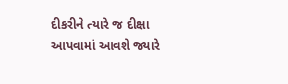દીકરીને ત્યારે જ દીક્ષા આપવામાં આવશે જ્યારે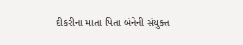દીકરીના માતા પિતા બંનેની સંયુક્ત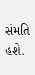સંમતિ હશે.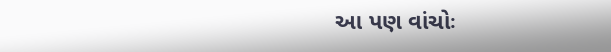આ પણ વાંચોઃ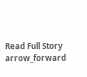Read Full Story arrow_forward